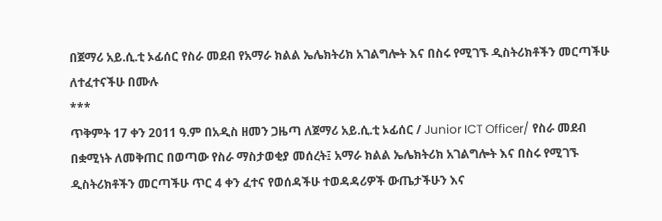በጀማሪ አይ.ሲ.ቲ ኦፊሰር የስራ መደብ የአማራ ክልል ኤሌክትሪክ አገልግሎት እና በስሩ የሚገኙ ዲስትሪክቶችን መርጣችሁ ለተፈተናችሁ በሙሉ
***
ጥቅምት 17 ቀን 2011 ዓ.ም በአዲስ ዘመን ጋዜጣ ለጀማሪ አይ.ሲ.ቲ ኦፊሰር / Junior ICT Officer/ የስራ መደብ በቋሚነት ለመቅጠር በወጣው የስራ ማስታወቂያ መሰረት፤ አማራ ክልል ኤሌክትሪክ አገልግሎት እና በስሩ የሚገኙ ዲስትሪክቶችን መርጣችሁ ጥር 4 ቀን ፈተና የወሰዳችሁ ተወዳዳሪዎች ውጤታችሁን እና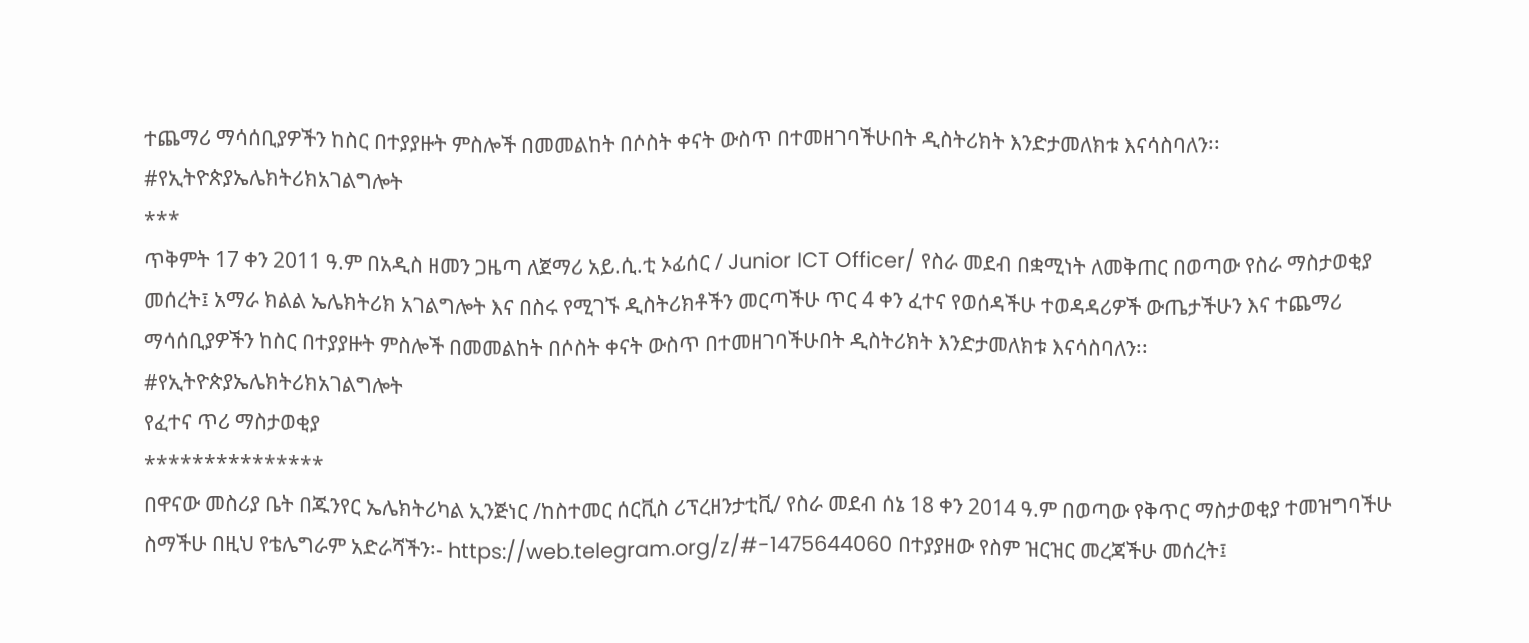ተጨማሪ ማሳሰቢያዎችን ከስር በተያያዙት ምስሎች በመመልከት በሶስት ቀናት ውስጥ በተመዘገባችሁበት ዲስትሪክት እንድታመለክቱ እናሳስባለን፡፡
#የኢትዮጵያኤሌክትሪክአገልግሎት
***
ጥቅምት 17 ቀን 2011 ዓ.ም በአዲስ ዘመን ጋዜጣ ለጀማሪ አይ.ሲ.ቲ ኦፊሰር / Junior ICT Officer/ የስራ መደብ በቋሚነት ለመቅጠር በወጣው የስራ ማስታወቂያ መሰረት፤ አማራ ክልል ኤሌክትሪክ አገልግሎት እና በስሩ የሚገኙ ዲስትሪክቶችን መርጣችሁ ጥር 4 ቀን ፈተና የወሰዳችሁ ተወዳዳሪዎች ውጤታችሁን እና ተጨማሪ ማሳሰቢያዎችን ከስር በተያያዙት ምስሎች በመመልከት በሶስት ቀናት ውስጥ በተመዘገባችሁበት ዲስትሪክት እንድታመለክቱ እናሳስባለን፡፡
#የኢትዮጵያኤሌክትሪክአገልግሎት
የፈተና ጥሪ ማስታወቂያ
***************
በዋናው መስሪያ ቤት በጁንየር ኤሌክትሪካል ኢንጅነር /ከስተመር ሰርቪስ ሪፕረዘንታቲቪ/ የስራ መደብ ሰኔ 18 ቀን 2014 ዓ.ም በወጣው የቅጥር ማስታወቂያ ተመዝግባችሁ ስማችሁ በዚህ የቴሌግራም አድራሻችን፡- https://web.telegram.org/z/#-1475644060 በተያያዘው የስም ዝርዝር መረጃችሁ መሰረት፤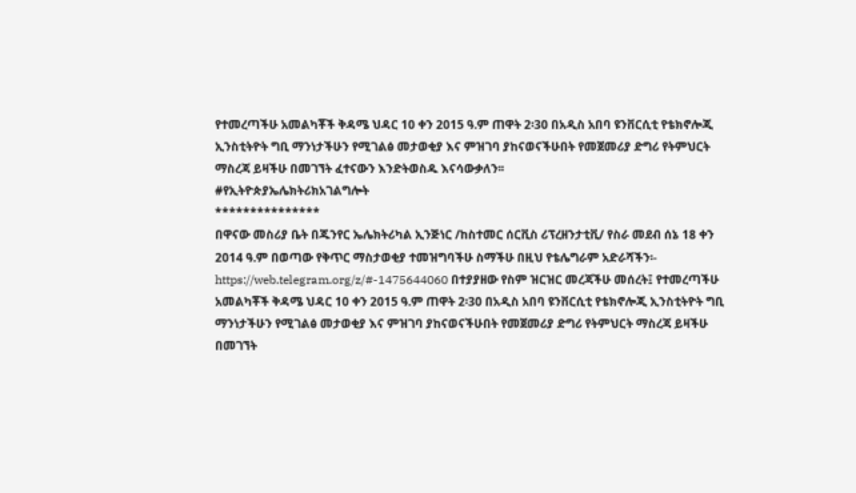የተመረጣችሁ አመልካቾች ቅዳሜ ህዳር 10 ቀን 2015 ዓ.ም ጠዋት 2፡30 በአዲስ አበባ ዩንቨርሲቲ የቴክኖሎጂ ኢንስቲትዮት ግቢ ማንነታችሁን የሚገልፅ መታወቂያ እና ምዝገባ ያከናወናችሁበት የመጀመሪያ ድግሪ የትምህርት ማስረጃ ይዛችሁ በመገኘት ፈተናውን እንድትወስዱ እናሳውቃለን፡፡
#የኢትዮጵያኤሌክትሪክአገልግሎት
***************
በዋናው መስሪያ ቤት በጁንየር ኤሌክትሪካል ኢንጅነር /ከስተመር ሰርቪስ ሪፕረዘንታቲቪ/ የስራ መደብ ሰኔ 18 ቀን 2014 ዓ.ም በወጣው የቅጥር ማስታወቂያ ተመዝግባችሁ ስማችሁ በዚህ የቴሌግራም አድራሻችን፡- https://web.telegram.org/z/#-1475644060 በተያያዘው የስም ዝርዝር መረጃችሁ መሰረት፤ የተመረጣችሁ አመልካቾች ቅዳሜ ህዳር 10 ቀን 2015 ዓ.ም ጠዋት 2፡30 በአዲስ አበባ ዩንቨርሲቲ የቴክኖሎጂ ኢንስቲትዮት ግቢ ማንነታችሁን የሚገልፅ መታወቂያ እና ምዝገባ ያከናወናችሁበት የመጀመሪያ ድግሪ የትምህርት ማስረጃ ይዛችሁ በመገኘት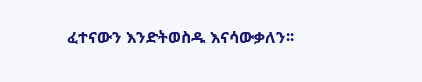ፈተናውን እንድትወስዱ እናሳውቃለን፡፡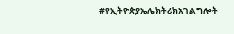#የኢትዮጵያኤሌክትሪክአገልግሎት